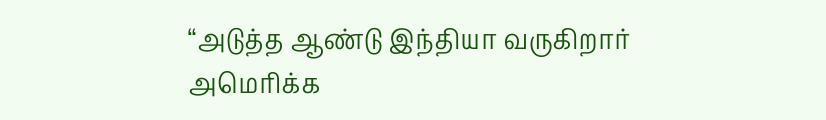“அடுத்த ஆண்டு இந்தியா வருகிறார் அமெரிக்க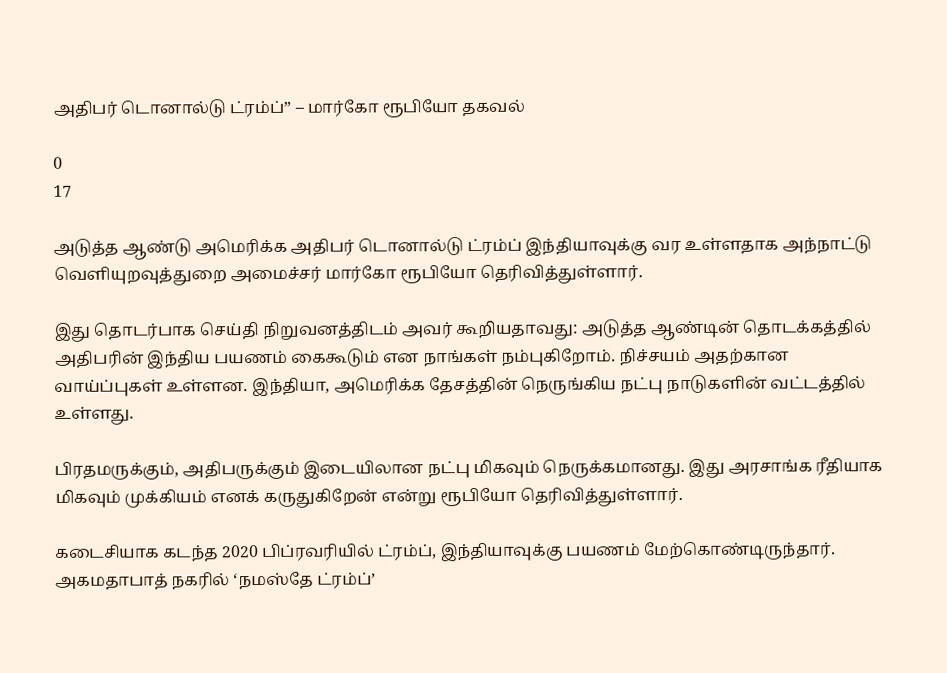அதிபர் டொனால்டு ட்ரம்ப்” – மார்கோ ரூபியோ தகவல்

0
17

அடுத்த ஆண்டு அமெரிக்க அதிபர் டொனால்டு ட்ரம்ப் இந்தியாவுக்கு வர உள்ளதாக அந்நாட்டு வெளியுறவுத்துறை அமைச்சர் மார்கோ ரூபியோ தெரிவித்துள்ளார்.

இது தொடர்பாக செய்தி நிறுவனத்திடம் அவர் கூறியதாவது: அடுத்த ஆண்டின் தொடக்கத்தில் அதிபரின் இந்திய பயணம் கைகூடும் என நாங்கள் நம்புகிறோம். நிச்சயம் அதற்கான வாய்ப்புகள் உள்ளன. இந்தியா, அமெரிக்க தேசத்தின் நெருங்கிய நட்பு நாடுகளின் வட்டத்தில் உள்ளது.

பிரதமருக்கும், அதிபருக்கும் இடையிலான நட்பு மிகவும் நெருக்கமானது. இது அரசாங்க ரீதியாக மிகவும் முக்கியம் எனக் கருதுகிறேன் என்று ரூபியோ தெரிவித்துள்ளார்.

கடைசியாக கடந்த 2020 பிப்ரவரியில் ட்ரம்ப், இந்தியாவுக்கு பயணம் மேற்கொண்டிருந்தார். அகமதாபாத் நகரில் ‘நமஸ்தே ட்ரம்ப்’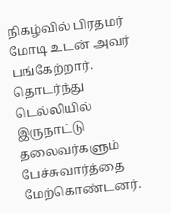நிகழ்வில் பிரதமர் மோடி உடன் அவர் பங்கேற்றார். தொடர்ந்து டெல்லியில் இருநாட்டு தலைவர்களும் பேச்சுவார்த்தை மேற்கொண்டனர்.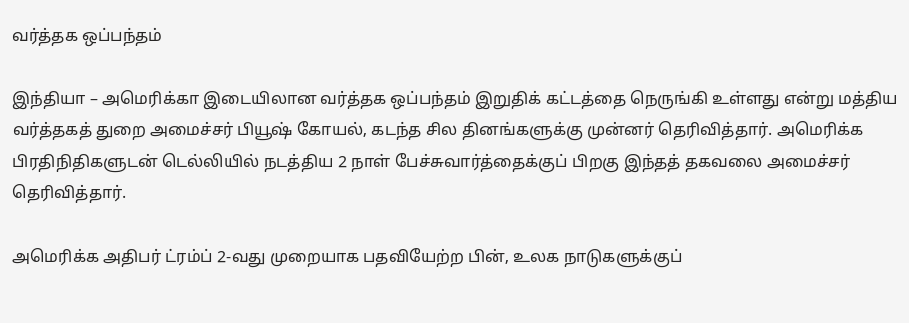வர்த்தக ஒப்பந்தம்

இந்தியா – அமெரிக்கா இடையிலான வர்த்தக ஒப்பந்தம் இறுதிக் கட்டத்தை நெருங்கி உள்ளது என்று மத்திய வர்த்தகத் துறை அமைச்சர் பியூஷ் கோயல், கடந்த சில தினங்களுக்கு முன்னர் தெரிவித்தார். அமெரிக்க பிரதிநிதிகளுடன் டெல்லியில் நடத்திய 2 நாள் பேச்சுவார்த்தைக்குப் பிறகு இந்தத் தகவலை அமைச்சர் தெரிவித்தார்.

அமெரிக்க அதிபர் ட்ரம்ப் 2-வது முறையாக பதவியேற்ற பின், உலக நாடுகளுக்குப்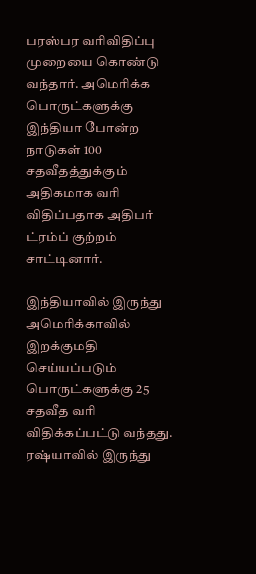பரஸ்பர வரிவிதிப்பு முறையை கொண்டு வந்தார். அமெரிக்க பொருட்களுக்கு இந்தியா போன்ற நாடுகள் 100 சதவீதத்துக்கும் அதிகமாக வரி விதிப்பதாக அதிபர் ட்ரம்ப் குற்றம் சாட்டினார்.

இந்தியாவில் இருந்து அமெரிக்காவில் இறக்குமதி செய்யப்படும் பொருட்களுக்கு 25 சதவீத வரி விதிக்கப்பட்டு வந்தது. ரஷ்யாவில் இருந்து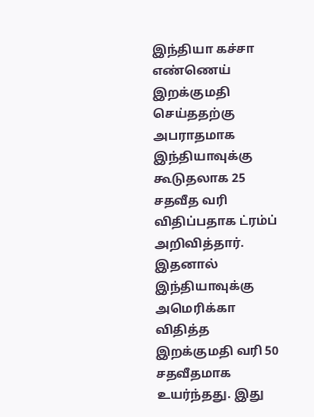இந்தியா கச்சா எண்ணெய் இறக்குமதி செய்ததற்கு அபராதமாக இந்தியாவுக்கு கூடுதலாக 25 சதவீத வரி விதிப்பதாக ட்ரம்ப் அறிவித்தார். இதனால் இந்தியாவுக்கு அமெரிக்கா விதித்த இறக்குமதி வரி 50 சதவீதமாக உயர்ந்தது. இது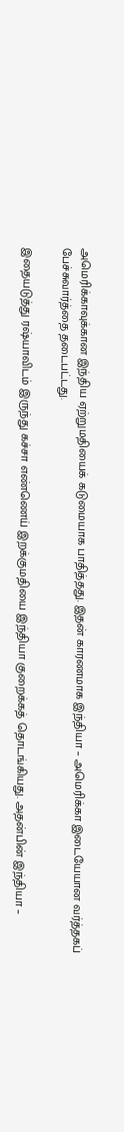அமெரிக்காவுக்கான இந்திய ஏற்றுமதியைக் கடுமையாக பாதித்தது. இதன் காரணமாக இந்தியா – அமெரிக்கா இடையேயான வர்த்தகப் பேச்சுவார்த்தை தடைபட்டது.

இதையடுத்து ரஷ்யாவிடம் இருந்து கச்சா எண்ணெய் இறக்குமதியை இந்தியா குறைக்கத் தொடங்கியது. அதன்பின் இந்தியா –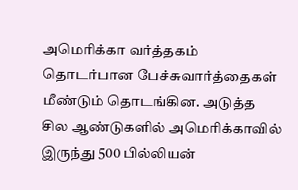அமெரிக்கா வர்த்தகம் தொடர்பான பேச்சுவார்த்தைகள் மீண்டும் தொடங்கின. அடுத்த சில ஆண்டுகளில் அமெரிக்காவில் இருந்து 500 பில்லியன்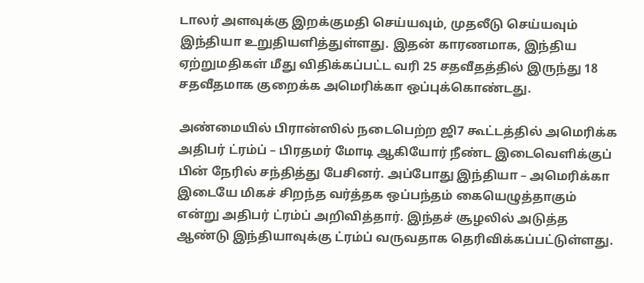டாலர் அளவுக்கு இறக்குமதி செய்யவும், முதலீடு செய்யவும் இந்தியா உறுதியளித்துள்ளது. இதன் காரணமாக, இந்திய ஏற்றுமதிகள் மீது விதிக்கப்பட்ட வரி 25 சதவீதத்தில் இருந்து 18 சதவீதமாக குறைக்க அமெரிக்கா ஒப்புக்கொண்டது.

அண்மையில் பிரான்ஸில் நடைபெற்ற ஜி7 கூட்டத்தில் அமெரிக்க அதிபர் ட்ரம்ப் – பிரதமர் மோடி ஆகியோர் நீண்ட இடைவெளிக்குப் பின் நேரில் சந்தித்து பேசினர். அப்போது இந்தியா – அமெரிக்கா இடையே மிகச் சிறந்த வர்த்தக ஒப்பந்தம் கையெழுத்தாகும் என்று அதிபர் ட்ரம்ப் அறிவித்தார். இந்தச் சூழலில் அடுத்த ஆண்டு இந்தியாவுக்கு ட்ரம்ப் வருவதாக தெரிவிக்கப்பட்டுள்ளது.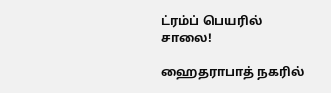ட்ரம்ப் பெயரில் சாலை!

ஹைதராபாத் நகரில்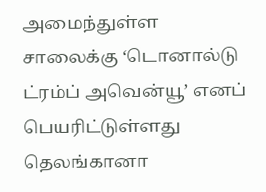அமைந்துள்ள சாலைக்கு ‘டொனால்டு ட்ரம்ப் அவென்யூ’ எனப் பெயரிட்டுள்ளது தெலங்கானா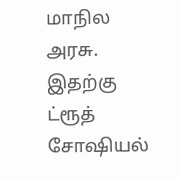மாநில அரசு. இதற்கு ட்ரூத் சோஷியல்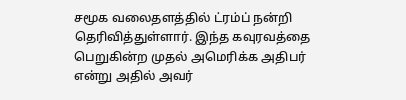சமூக வலைதளத்தில் ட்ரம்ப் நன்றி தெரிவித்துள்ளார். இந்த கவுரவத்தை பெறுகின்ற முதல் அமெரிக்க அதிபர் என்று அதில் அவர்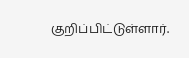குறிப்பிட்டுள்ளார்.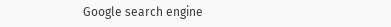Google search engine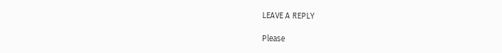LEAVE A REPLY

Please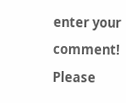enter your comment!
Please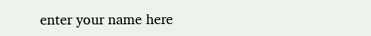enter your name here